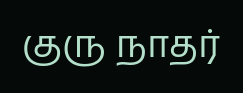குரு நாதர்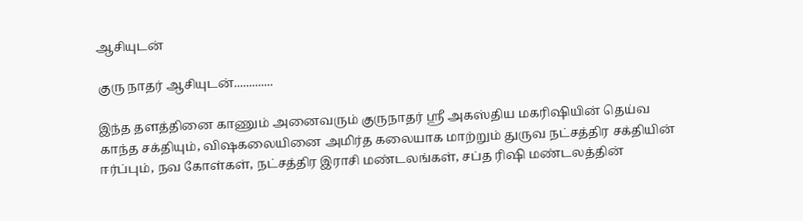ஆசியுடன்

குரு நாதர் ஆசியுடன்.............

இந்த தளத்தினை காணும் அனைவரும் குருநாதர் ஸ்ரீ அகஸ்திய மகரிஷியின் தெய்வ காந்த சக்தியும், விஷகலையினை அமிர்த கலையாக மாற்றும் துருவ நட்சத்திர சக்தியின் ஈர்ப்பும், நவ கோள்கள், நட்சத்திர இராசி மண்டலங்கள், சப்த ரிஷி மண்டலத்தின்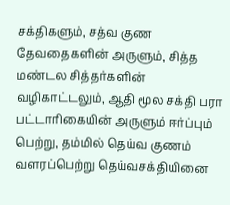சக்திகளும், சத்வ குண தேவதைகளின் அருளும், சித்த மண்டல சித்தர்களின் வழிகாட்டலும், ஆதி மூல சக்தி பரா பட்டாரிகையின் அருளும் ஈர்ப்பும் பெற்று, தம்மில் தெய்வ குணம் வளரப்பெற்று தெய்வசக்தியினை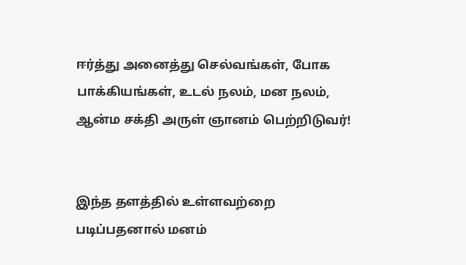ஈர்த்து அனைத்து செல்வங்கள், போக பாக்கியங்கள், உடல் நலம், மன நலம், ஆன்ம சக்தி அருள் ஞானம் பெற்றிடுவர்!


இந்த தளத்தில் உள்ளவற்றை படிப்பதனால் மனம்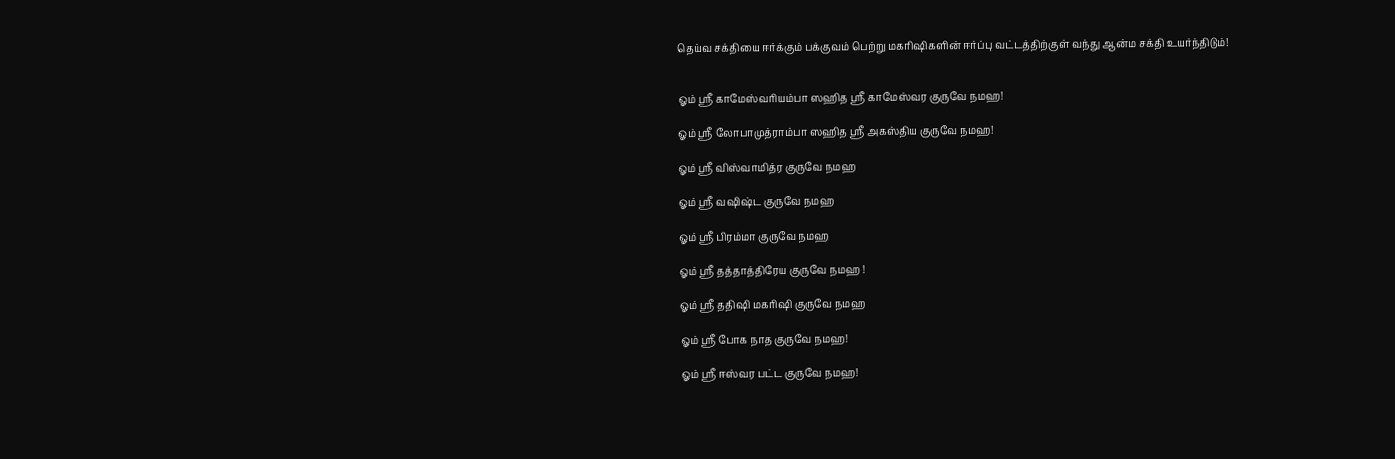தெய்வ சக்தியை ஈர்க்கும் பக்குவம் பெற்று மகரிஷிகளின் ஈர்ப்பு வட்டத்திற்குள் வந்து ஆன்ம சக்தி உயர்ந்திடும்!


ஓம் ஸ்ரீ காமேஸ்வரியம்பா ஸஹித ஸ்ரீ காமேஸ்வர குருவே நமஹ!

ஓம் ஸ்ரீ லோபாமுத்ராம்பா ஸஹித ஸ்ரீ அகஸ்திய குருவே நமஹ!

ஓம் ஸ்ரீ விஸ்வாமித்ர குருவே நமஹ

ஓம் ஸ்ரீ வஷிஷ்ட குருவே நமஹ

ஓம் ஸ்ரீ பிரம்மா குருவே நமஹ

ஓம் ஸ்ரீ தத்தாத்திரேய குருவே நமஹ !

ஓம் ஸ்ரீ ததிஷி மகரிஷி குருவே நமஹ

ஓம் ஸ்ரீ போக நாத குருவே நமஹ!

ஓம் ஸ்ரீ ஈஸ்வர பட்ட குருவே நமஹ!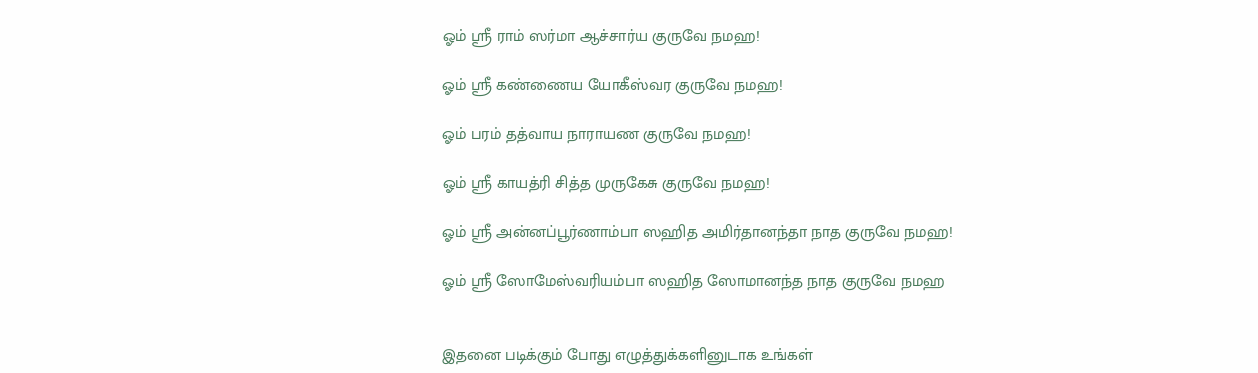ஓம் ஸ்ரீ ராம் ஸர்மா ஆச்சார்ய குருவே நமஹ!

ஓம் ஸ்ரீ கண்ணைய யோகீஸ்வர குருவே நமஹ!

ஓம் பரம் தத்வாய நாராயண குருவே நமஹ!

ஓம் ஸ்ரீ காயத்ரி சித்த முருகேசு குருவே நமஹ!

ஓம் ஸ்ரீ அன்னப்பூர்ணாம்பா ஸஹித அமிர்தானந்தா நாத குருவே நமஹ!

ஓம் ஸ்ரீ ஸோமேஸ்வரியம்பா ஸஹித ஸோமானந்த நாத குருவே நமஹ


இதனை படிக்கும் போது எழுத்துக்களினுடாக உங்கள்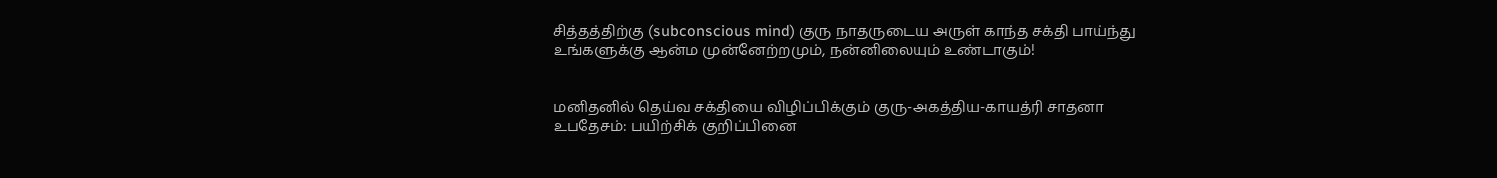சித்தத்திற்கு (subconscious mind) குரு நாதருடைய அருள் காந்த சக்தி பாய்ந்து உங்களுக்கு ஆன்ம முன்னேற்றமும், நன்னிலையும் உண்டாகும்!


மனிதனில் தெய்வ சக்தியை விழிப்பிக்கும் குரு-அகத்திய-காயத்ரி சாதனா உபதேசம்: பயிற்சிக் குறிப்பினை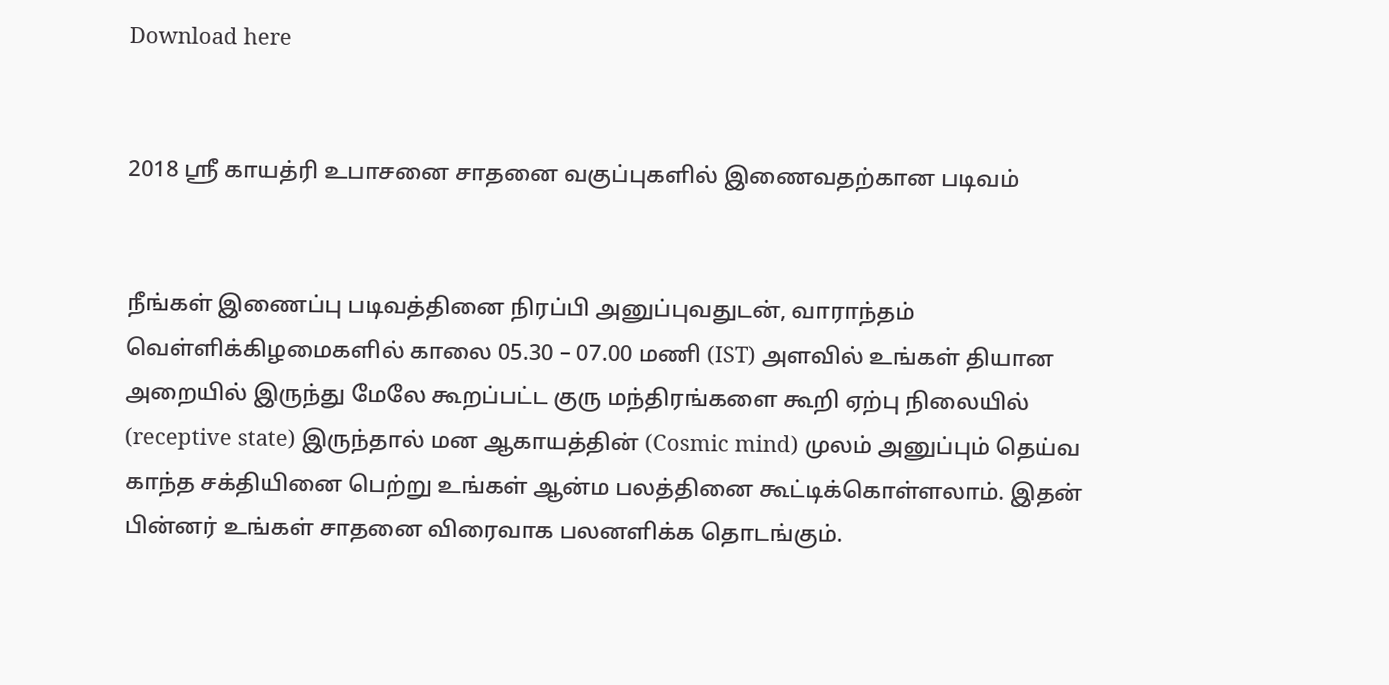Download here


2018 ஸ்ரீ காயத்ரி உபாசனை சாதனை வகுப்புகளில் இணைவதற்கான படிவம்


நீங்கள் இணைப்பு படிவத்தினை நிரப்பி அனுப்புவதுடன், வாராந்தம் வெள்ளிக்கிழமைகளில் காலை 05.30 – 07.00 மணி (IST) அளவில் உங்கள் தியான அறையில் இருந்து மேலே கூறப்பட்ட குரு மந்திரங்களை கூறி ஏற்பு நிலையில் (receptive state) இருந்தால் மன ஆகாயத்தின் (Cosmic mind) முலம் அனுப்பும் தெய்வ காந்த சக்தியினை பெற்று உங்கள் ஆன்ம பலத்தினை கூட்டிக்கொள்ளலாம். இதன் பின்னர் உங்கள் சாதனை விரைவாக பலனளிக்க தொடங்கும்.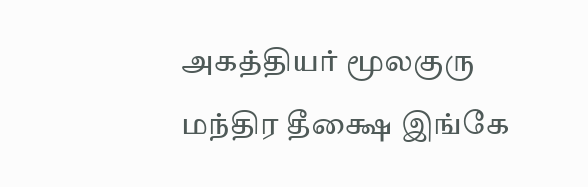அகத்தியர் மூலகுரு மந்திர தீக்ஷை இங்கே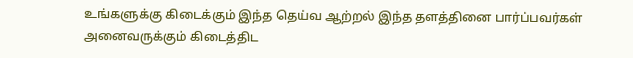உங்களுக்கு கிடைக்கும் இந்த தெய்வ ஆற்றல் இந்த தளத்தினை பார்ப்பவர்கள் அனைவருக்கும் கிடைத்திட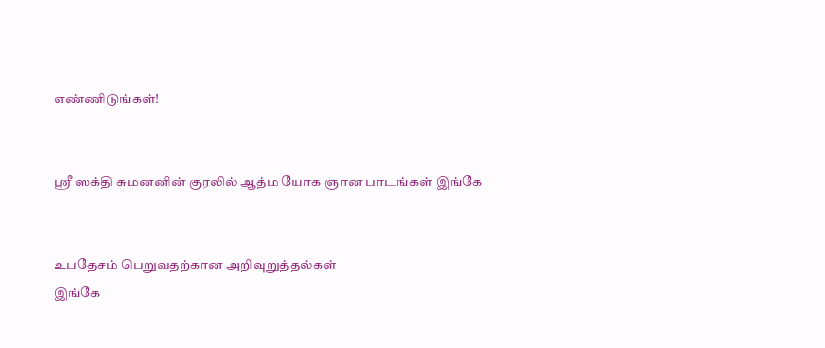எண்ணிடுங்கள்!


ஸ்ரீ ஸக்தி சுமனனின் குரலில் ஆத்ம யோக ஞான பாடங்கள் இங்கே


உபதேசம் பெறுவதற்கான அறிவுறுத்தல்கள்
இங்கே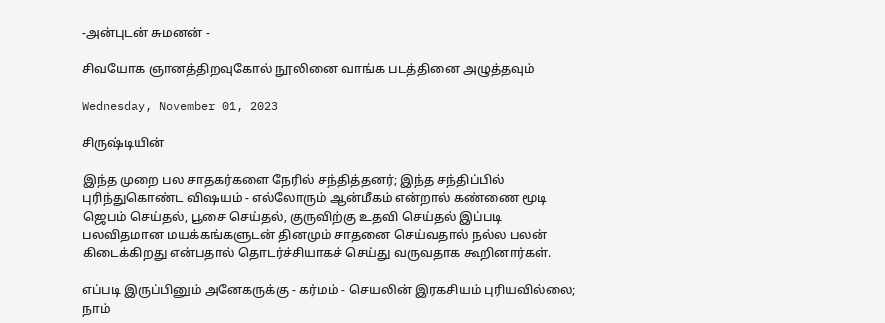-அன்புடன் சுமனன் -

சிவயோக ஞானத்திறவுகோல் நூலினை வாங்க படத்தினை அழுத்தவும்

Wednesday, November 01, 2023

சிருஷ்டியின்

இந்த முறை பல சாதகர்களை நேரில் சந்தித்தனர்; இந்த சந்திப்பில் புரிந்துகொண்ட விஷயம் - எல்லோரும் ஆன்மீகம் என்றால் கண்ணை மூடி ஜெபம் செய்தல், பூசை செய்தல், குருவிற்கு உதவி செய்தல் இப்படி பலவிதமான மயக்கங்களுடன் தினமும் சாதனை செய்வதால் நல்ல பலன் கிடைக்கிறது என்பதால் தொடர்ச்சியாகச் செய்து வருவதாக கூறினார்கள்.

எப்படி இருப்பினும் அனேகருக்கு - கர்மம் - செயலின் இரகசியம் புரியவில்லை; நாம்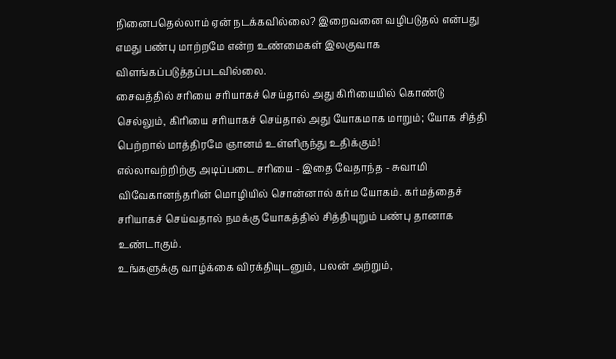நினைபதெல்லாம் ஏன் நடக்கவில்லை? இறைவனை வழிபடுதல் என்பது எமது பண்பு மாற்றமே என்ற உண்மைகள் இலகுவாக விளங்கப்படுத்தப்படவில்லை.
சைவத்தில் சரியை சரியாகச் செய்தால் அது கிரியையில் கொண்டு செல்லும், கிரியை சரியாகச் செய்தால் அது யோகமாக மாறும்; யோக சித்தி பெற்றால் மாத்திரமே ஞானம் உள்ளிருந்து உதிக்கும்!
எல்லாவற்றிற்கு அடிப்படை சரியை - இதை வேதாந்த - சுவாமி விவேகானந்தரின் மொழியில் சொன்னால் கர்ம யோகம். கர்மத்தைச் சரியாகச் செய்வதால் நமக்கு யோகத்தில் சித்தியுறும் பண்பு தானாக உண்டாகும்.
உங்களுக்கு வாழ்க்கை விரக்தியுடனும், பலன் அற்றும்,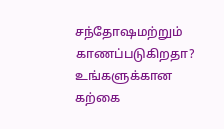சந்தோஷமற்றும் காணப்படுகிறதா?
உங்களுக்கான கற்கை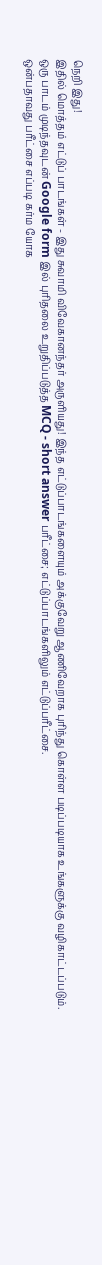நெறி இது!
இதில் மொத்தம் எட்டுப் பாடங்கள் - இது சுவாமி விவேகானந்தர் அருளியது! இந்த எட்டுப்பாடங்களையும் அக்குவேறு ஆணிவேறாக புரிந்து கொள்ள படிப்படியாக உங்களுக்கு வழிகாட்டப்படும்.
ஒரு பாடம் முடிந்தவுடன் Google form இல் புரிதலை உறுதிப்படுத்த MCQ - short answer பரீட்சை; எட்டுப்பாடங்களிலும் எட்டுப்பரீட்சை.
ஒன்பதாவது பரீட்சை எப்படி கர்ம யோக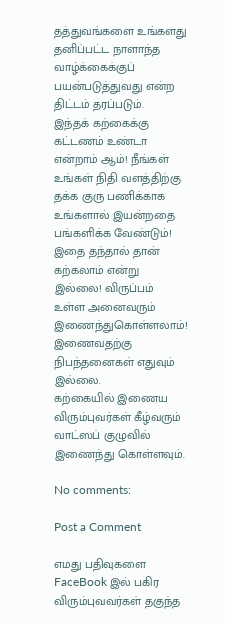தத்துவங்களை உங்களது தனிப்பட்ட நாளாந்த வாழ்க்கைக்குப் பயன்படுத்துவது என்ற திட்டம் தரப்படும்.
இந்தக் கற்கைக்கு கட்டணம் உண்டா என்றாம் ஆம்! நீங்கள் உங்கள் நிதி வளத்திற்கு தக்க குரு பணிக்காக உங்களால் இயன்றதை பங்களிக்க வேண்டும்! இதை தந்தால் தான் கற்கலாம் என்று இல்லை! விருப்பம் உள்ள அனைவரும் இணைந்துகொள்ளலாம்! இணைவதற்கு நிபந்தனைகள் எதுவும் இல்லை.
கற்கையில் இணைய விரும்புவர்கள் கீழ்வரும் வாட்ஸப் குழுவில் இணைந்து கொள்ளவும்.

No comments:

Post a Comment

எமது பதிவுகளை FaceBook இல் பகிர விரும்புவவர்கள் தகுந்த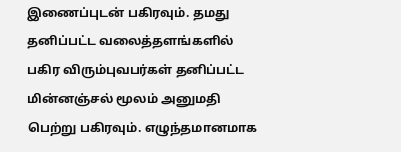இணைப்புடன் பகிரவும். தமது தனிப்பட்ட வலைத்தளங்களில் பகிர விரும்புவபர்கள் தனிப்பட்ட மின்னஞ்சல் மூலம் அனுமதி பெற்று பகிரவும். எழுந்தமானமாக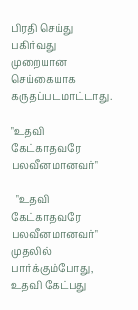பிரதி செய்து பகிர்வது முறையான செய்கையாக கருதப்படமாட்டாது.

"உதவி கேட்காதவரே பலவீனமானவர்"

  "உதவி கேட்காதவரே பலவீனமானவர்" முதலில் பார்க்கும்போது, உதவி கேட்பது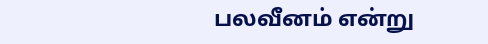பலவீனம் என்று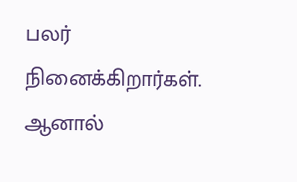பலர் நினைக்கிறார்கள். ஆனால்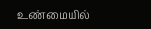உண்மையில்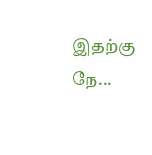இதற்கு நே...